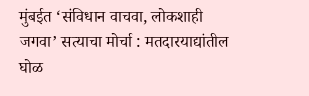मुंबईत ‘संविधान वाचवा, लोकशाही जगवा’ सत्याचा मोर्चा : मतदारयाद्यांतील घोळ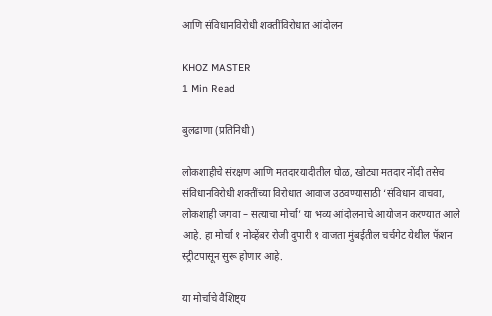आणि संविधानविरोधी शक्तींविरोधात आंदोलन

KHOZ MASTER
1 Min Read

बुलढाणा (प्रतिनिधी)

लोकशाहीचे संरक्षण आणि मतदारयादीतील घोळ, खोट्या मतदार नोंदी तसेच संविधानविरोधी शक्तींच्या विरोधात आवाज उठवण्यासाठी ‘संविधान वाचवा, लोकशाही जगवा – सत्याचा मोर्चा’ या भव्य आंदोलनाचे आयोजन करण्यात आले आहे. हा मोर्चा १ नोव्हेंबर रोजी दुपारी १ वाजता मुंबईतील चर्चगेट येथील फॅशन स्ट्रीटपासून सुरू होणार आहे.

या मोर्चाचे वैशिष्ट्य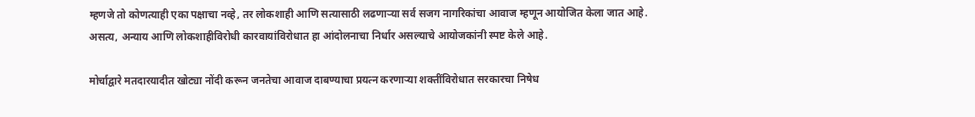म्हणजे तो कोणत्याही एका पक्षाचा नव्हे, तर लोकशाही आणि सत्यासाठी लढणाऱ्या सर्व सजग नागरिकांचा आवाज म्हणून आयोजित केला जात आहे. असत्य, अन्याय आणि लोकशाहीविरोधी कारवायांविरोधात हा आंदोलनाचा निर्धार असल्याचे आयोजकांनी स्पष्ट केले आहे.

मोर्चाद्वारे मतदारयादीत खोट्या नोंदी करून जनतेचा आवाज दाबण्याचा प्रयत्न करणाऱ्या शक्तींविरोधात सरकारचा निषेध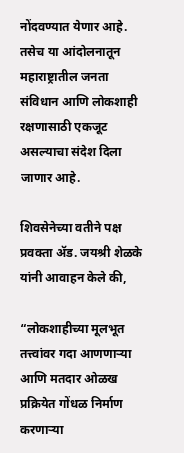नोंदवण्यात येणार आहे. तसेच या आंदोलनातून महाराष्ट्रातील जनता संविधान आणि लोकशाही रक्षणासाठी एकजूट असल्याचा संदेश दिला जाणार आहे.

शिवसेनेच्या वतीने पक्ष प्रवक्ता ॲड. जयश्री शेळके यांनी आवाहन केले की,

“लोकशाहीच्या मूलभूत तत्त्वांवर गदा आणणाऱ्या आणि मतदार ओळख प्रक्रियेत गोंधळ निर्माण करणाऱ्या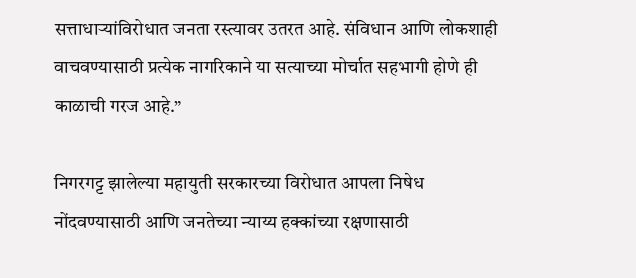सत्ताधाऱ्यांविरोधात जनता रस्त्यावर उतरत आहे. संविधान आणि लोकशाही वाचवण्यासाठी प्रत्येक नागरिकाने या सत्याच्या मोर्चात सहभागी होणे ही काळाची गरज आहे.”

निगरगट्ट झालेल्या महायुती सरकारच्या विरोधात आपला निषेध नोंदवण्यासाठी आणि जनतेच्या न्याय्य हक्कांच्या रक्षणासाठी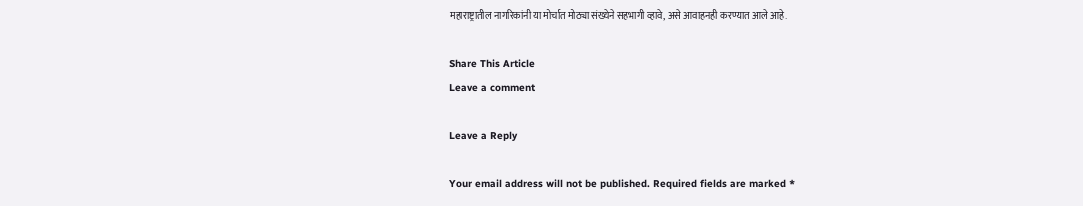महाराष्ट्रातील नागरिकांनी या मोर्चात मोठ्या संख्येने सहभागी व्हावे, असे आवाहनही करण्यात आले आहे.

Share This Article
Leave a comment

Leave a Reply

Your email address will not be published. Required fields are marked *